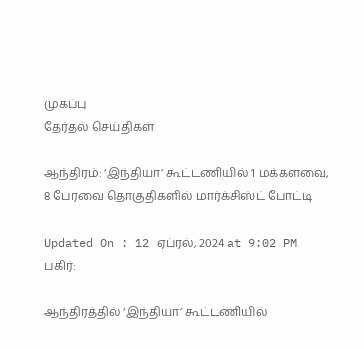முகப்பு
தேர்தல் செய்திகள்

ஆந்திரம்: ‘இந்தியா’ கூட்டணியில் 1 மக்களவை, 8 பேரவை தொகுதிகளில் மார்க்சிஸ்ட் போட்டி

Updated On : 12 ஏப்ரல், 2024 at 9:02 PM
பகிர்:

ஆந்திரத்தில் ‘இந்தியா’ கூட்டணியில்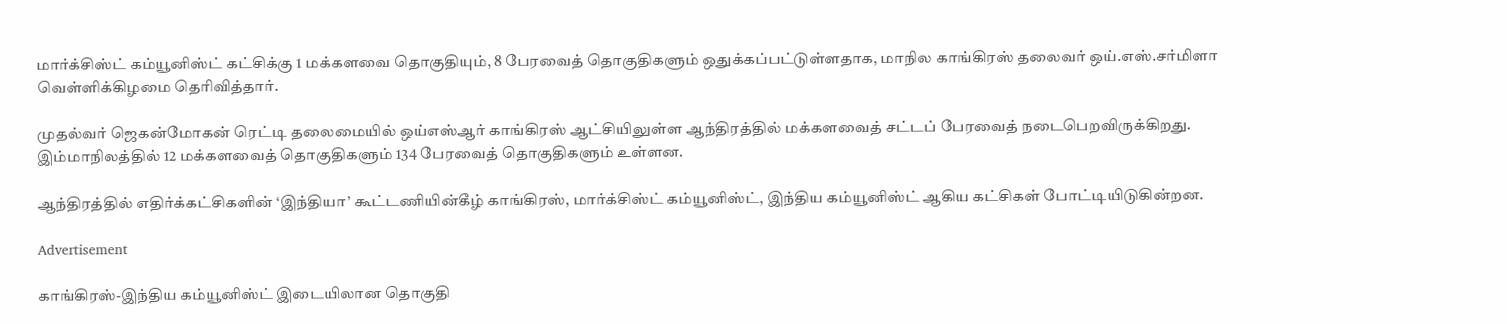மார்க்சிஸ்ட் கம்யூனிஸ்ட் கட்சிக்கு 1 மக்களவை தொகுதியும், 8 பேரவைத் தொகுதிகளும் ஒதுக்கப்பட்டுள்ளதாக, மாநில காங்கிரஸ் தலைவர் ஒய்.எஸ்.சர்மிளா வெள்ளிக்கிழமை தெரிவித்தார்.

முதல்வர் ஜெகன்மோகன் ரெட்டி தலைமையில் ஒய்எஸ்ஆர் காங்கிரஸ் ஆட்சியிலுள்ள ஆந்திரத்தில் மக்களவைத் சட்டப் பேரவைத் நடைபெறவிருக்கிறது. இம்மாநிலத்தில் 12 மக்களவைத் தொகுதிகளும் 134 பேரவைத் தொகுதிகளும் உள்ளன.

ஆந்திரத்தில் எதிர்க்கட்சிகளின் ‘இந்தியா’ கூட்டணியின்கீழ் காங்கிரஸ், மார்க்சிஸ்ட் கம்யூனிஸ்ட், இந்திய கம்யூனிஸ்ட் ஆகிய கட்சிகள் போட்டியிடுகின்றன.

Advertisement

காங்கிரஸ்-இந்திய கம்யூனிஸ்ட் இடையிலான தொகுதி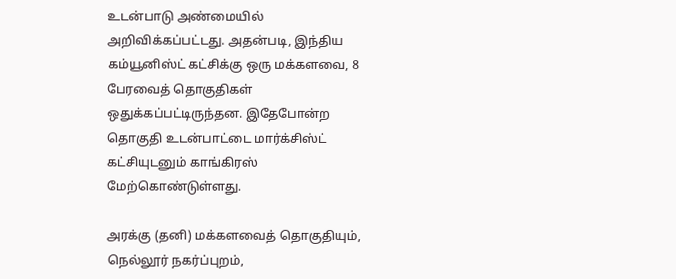உடன்பாடு அண்மையில் அறிவிக்கப்பட்டது. அதன்படி, இந்திய கம்யூனிஸ்ட் கட்சிக்கு ஒரு மக்களவை, 8 பேரவைத் தொகுதிகள் ஒதுக்கப்பட்டிருந்தன. இதேபோன்ற தொகுதி உடன்பாட்டை மார்க்சிஸ்ட் கட்சியுடனும் காங்கிரஸ் மேற்கொண்டுள்ளது.

அரக்கு (தனி) மக்களவைத் தொகுதியும், நெல்லூர் நகர்ப்புறம்,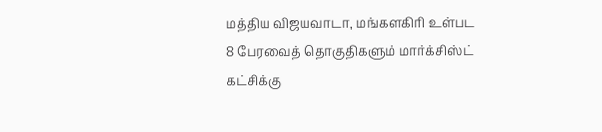மத்திய விஜயவாடா, மங்களகிரி உள்பட 8 பேரவைத் தொகுதிகளும் மார்க்சிஸ்ட் கட்சிக்கு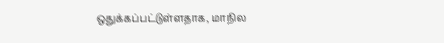ஒதுக்கப்பட்டுள்ளதாக, மாநில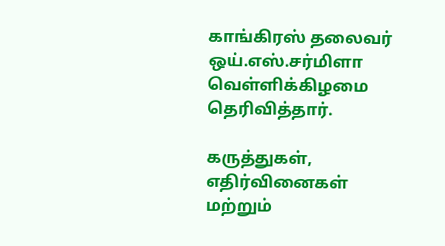காங்கிரஸ் தலைவர் ஒய்.எஸ்.சர்மிளா வெள்ளிக்கிழமை தெரிவித்தார்.

கருத்துகள், எதிர்வினைகள் மற்றும்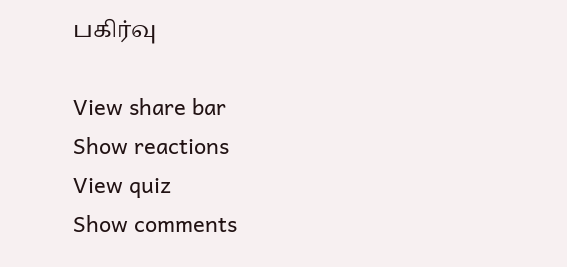பகிர்வு

View share bar
Show reactions
View quiz
Show comments